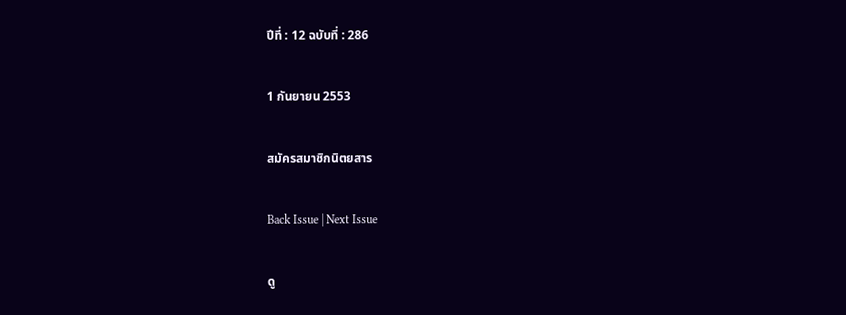ปีที่ : 12 ฉบับที่ : 286

1 กันยายน 2553

สมัครสมาชิกนิตยสาร

Back Issue | Next Issue

ดู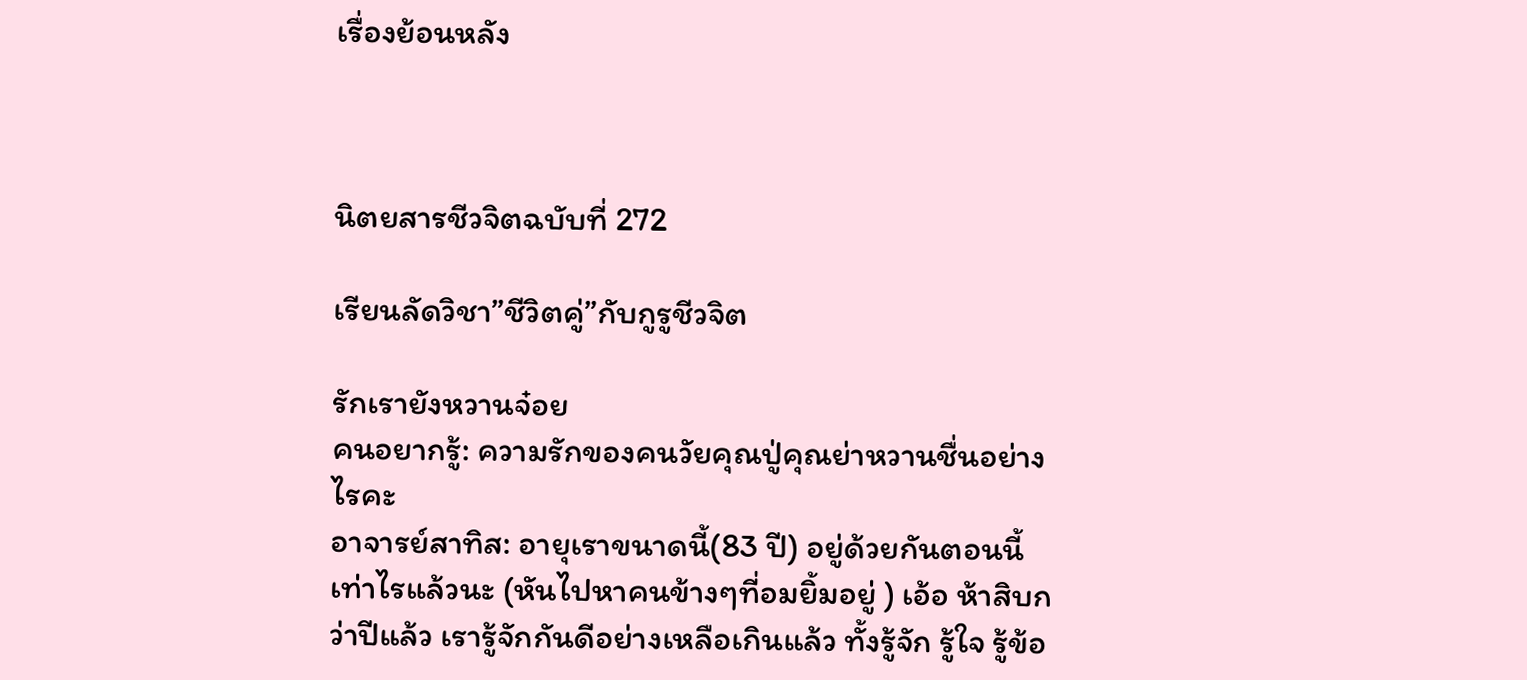เรื่องย้อนหลัง



นิตยสารชีวจิตฉบับที่ 272

เรียนลัดวิชา”ชีวิตคู่”กับกูรูชีวจิต

รักเรายังหวานจ๋อย
คนอยากรู้: ความรักของคนวัยคุณปู่คุณย่าหวานชื่นอย่างไรคะ
อาจารย์สาทิส: อายุเราขนาดนี้(83 ปี) อยู่ด้วยกันตอนนี้เท่าไรแล้วนะ (หันไปหาคนข้างๆที่อมยิ้มอยู่ ) เอ้อ ห้าสิบกว่าปีแล้ว เรารู้จักกันดีอย่างเหลือเกินแล้ว ทั้งรู้จัก รู้ใจ รู้ข้อ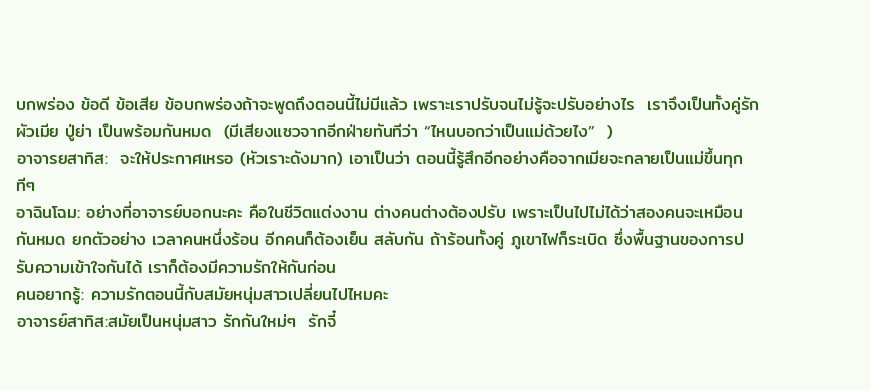บกพร่อง ข้อดี ข้อเสีย ข้อบกพร่องถ้าจะพูดถึงตอนนี้ไม่มีแล้ว เพราะเราปรับจนไม่รู้จะปรับอย่างไร  เราจึงเป็นทั้งคู่รัก ผัวเมีย ปู่ย่า เป็นพร้อมกันหมด  (มีเสียงแซวจากอีกฝ่ายทันทีว่า “ไหนบอกว่าเป็นแม่ด้วยไง”  )
อาจารยสาทิส:  จะให้ประกาศเหรอ (หัวเราะดังมาก) เอาเป็นว่า ตอนนี้รู้สึกอีกอย่างคือจากเมียจะกลายเป็นแม่ขึ้นทุกทีๆ
อาฉินโฉม: อย่างที่อาจารย์บอกนะคะ คือในชีวิตแต่งงาน ต่างคนต่างต้องปรับ เพราะเป็นไปไม่ได้ว่าสองคนจะเหมือนกันหมด ยกตัวอย่าง เวลาคนหนึ่งร้อน อีกคนก็ต้องเย็น สลับกัน ถ้าร้อนทั้งคู่ ภูเขาไฟก็ระเบิด ซึ่งพื้นฐานของการปรับความเข้าใจกันได้ เราก็ต้องมีความรักให้กันก่อน
คนอยากรู้: ความรักตอนนี้กับสมัยหนุ่มสาวเปลี่ยนไปไหมคะ
อาจารย์สาทิส:สมัยเป็นหนุ่มสาว รักกันใหม่ๆ  รักจี๋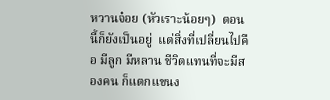หวานจ๋อย (หัวเราะน้อยๆ)  ตอนนี้ก็ยังเป็นอยู่  แต่สิ่งที่เปลี่ยนไปคือ มีลูก มีหลาน ชีวิตแทนที่จะมีสองคน ก็แตกแขนง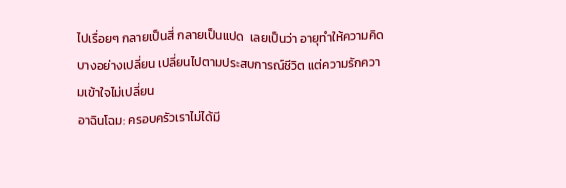ไปเรื่อยๆ กลายเป็นสี่ กลายเป็นแปด  เลยเป็นว่า อายุทำให้ความคิดบางอย่างเปลี่ยน เปลี่ยนไปตามประสบการณ์ชีวิต แต่ความรักความเข้าใจไม่เปลี่ยน
อาฉินโฉม: ครอบครัวเราไม่ได้มี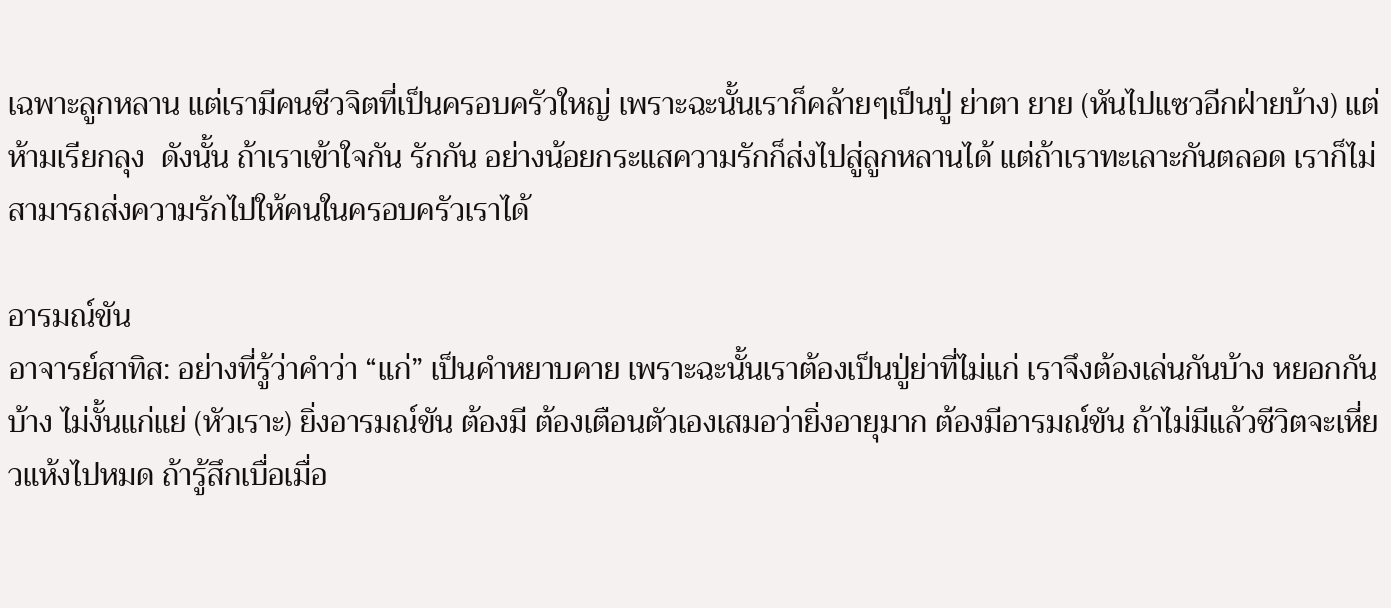เฉพาะลูกหลาน แต่เรามีคนชีวจิตที่เป็นครอบครัวใหญ่ เพราะฉะนั้นเราก็คล้ายๆเป็นปู่ ย่าตา ยาย (หันไปแซวอีกฝ่ายบ้าง) แต่ห้ามเรียกลุง  ดังนั้น ถ้าเราเข้าใจกัน รักกัน อย่างน้อยกระแสความรักก็ส่งไปสู่ลูกหลานได้ แต่ถ้าเราทะเลาะกันตลอด เราก็ไม่สามารถส่งความรักไปให้คนในครอบครัวเราได้

อารมณ์ขัน
อาจารย์สาทิส: อย่างที่รู้ว่าคำว่า “แก่” เป็นคำหยาบคาย เพราะฉะนั้นเราต้องเป็นปู่ย่าที่ไม่แก่ เราจึงต้องเล่นกันบ้าง หยอกกันบ้าง ไม่งั้นแก่แย่ (หัวเราะ) ยิ่งอารมณ์ขัน ต้องมี ต้องเตือนตัวเองเสมอว่ายิ่งอายุมาก ต้องมีอารมณ์ขัน ถ้าไม่มีแล้วชีวิตจะเหี่ยวแห้งไปหมด ถ้ารู้สึกเบื่อเมื่อ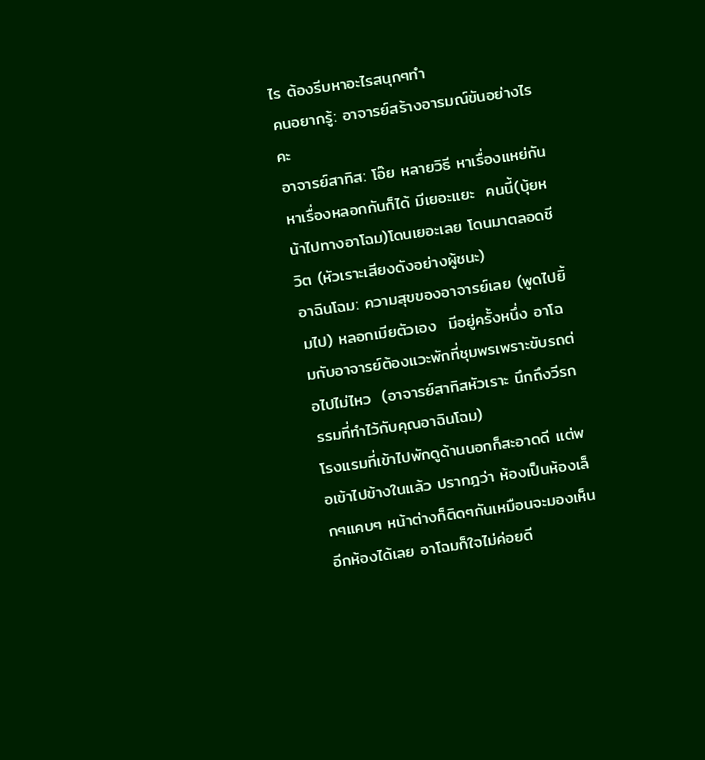ไร ต้องรีบหาอะไรสนุกๆทำ
คนอยากรู้: อาจารย์สร้างอารมณ์ขันอย่างไรคะ
อาจารย์สาทิส: โอ๊ย หลายวิธี หาเรื่องแหย่กัน หาเรื่องหลอกกันก็ได้ มีเยอะแยะ  คนนี้(บุ้ยหน้าไปทางอาโฉม)โดนเยอะเลย โดนมาตลอดชีวิต (หัวเราะเสียงดังอย่างผู้ชนะ)
อาฉินโฉม: ความสุขของอาจารย์เลย (พูดไปยิ้มไป) หลอกเมียตัวเอง  มีอยู่ครั้งหนึ่ง อาโฉมกับอาจารย์ต้องแวะพักที่ชุมพรเพราะขับรถต่อไปไม่ไหว  (อาจารย์สาทิสหัวเราะ นึกถึงวีรกรรมที่ทำไว้กับคุณอาฉินโฉม)
โรงแรมที่เข้าไปพักดูด้านนอกก็สะอาดดี แต่พอเข้าไปข้างในแล้ว ปรากฎว่า ห้องเป็นห้องเล็กๆแคบๆ หน้าต่างก็ติดๆกันเหมือนจะมองเห็นอีกห้องได้เลย อาโฉมก็ใจไม่ค่อยดี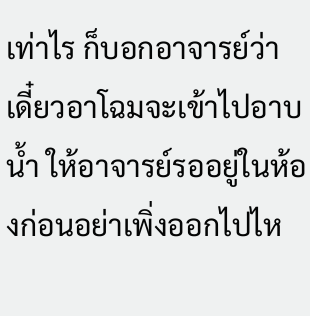เท่าไร ก็บอกอาจารย์ว่า เดี๋ยวอาโฉมจะเข้าไปอาบน้ำ ให้อาจารย์รออยู่ในห้องก่อนอย่าเพิ่งออกไปไห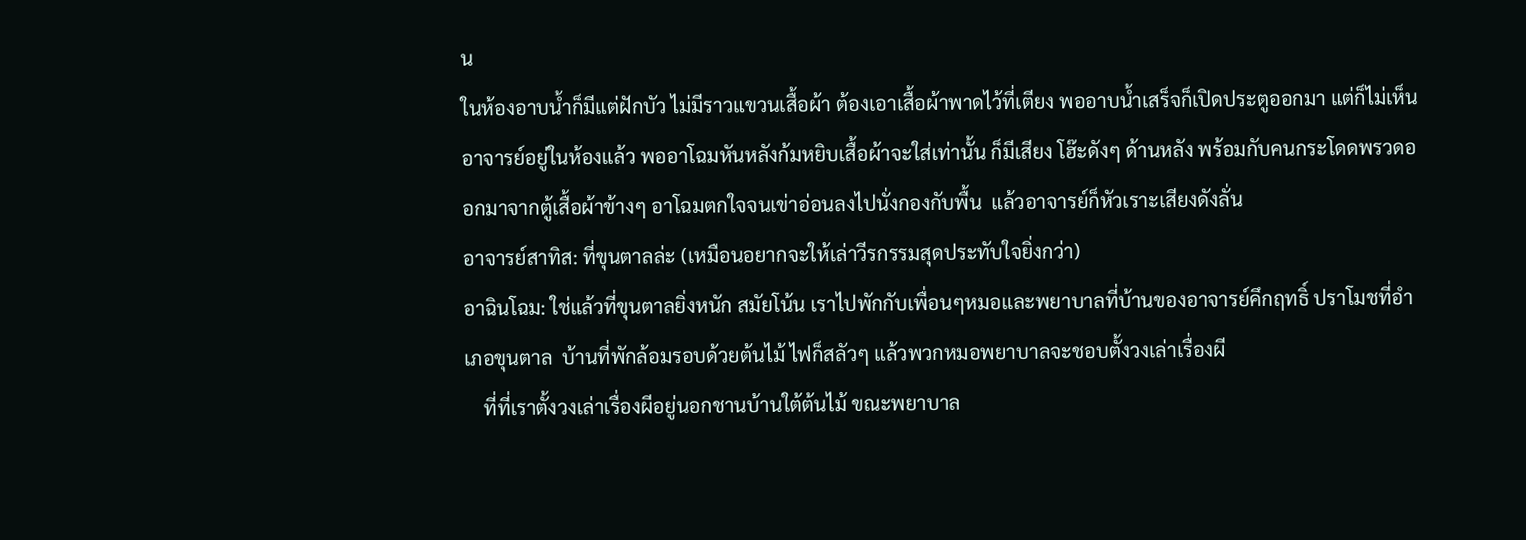น
ในห้องอาบน้ำก็มีแต่ฝักบัว ไม่มีราวแขวนเสื้อผ้า ต้องเอาเสื้อผ้าพาดไว้ที่เตียง พออาบน้ำเสร็จก็เปิดประตูออกมา แต่ก็ไม่เห็นอาจารย์อยู่ในห้องแล้ว พออาโฉมหันหลังก้มหยิบเสื้อผ้าจะใส่เท่านั้น ก็มีเสียง โฮ๊ะดังๆ ด้านหลัง พร้อมกับคนกระโดดพรวดออกมาจากตู้เสื้อผ้าข้างๆ อาโฉมตกใจจนเข่าอ่อนลงไปนั่งกองกับพื้น  แล้วอาจารย์ก็หัวเราะเสียงดังลั่น
อาจารย์สาทิส: ที่ขุนตาลล่ะ (เหมือนอยากจะให้เล่าวีรกรรมสุดประทับใจยิ่งกว่า)
อาฉินโฉม: ใช่แล้วที่ขุนตาลยิ่งหนัก สมัยโน้น เราไปพักกับเพื่อนๆหมอและพยาบาลที่บ้านของอาจารย์คึกฤทธิ์ ปราโมชที่อำเภอขุนตาล  บ้านที่พักล้อมรอบด้วยต้นไม้ ไฟก็สลัวๆ แล้วพวกหมอพยาบาลจะชอบตั้งวงเล่าเรื่องผี
    ที่ที่เราตั้งวงเล่าเรื่องผีอยู่นอกชานบ้านใต้ต้นไม้ ขณะพยาบาล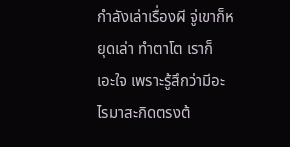กำลังเล่าเรื่องผี จู่เขาก็หยุดเล่า ทำตาโต เราก็ เอะใจ เพราะรู้สึกว่ามีอะไรมาสะกิดตรงต้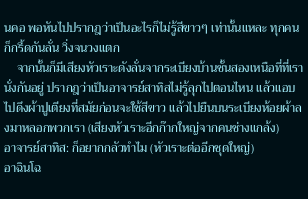นคอ พอหันไปปรากฎว่าเป็นอะไรก็ไม่รู้สีขาวๆ เท่านั้นแหละ ทุกคนก็กรี้ดกันลั่น วิ่งจนวงแตก
    จากนั้นก็มีเสียงหัวเราะดังลั่นจากระเบียงบ้านชั้นสองเหนือที่ที่เรานั่งกันอยู่ ปรากฎว่าเป็นอาจารย์สาทิสไม่รู้ลุกไปตอนไหน แล้วแอบไปดึงผ้าปูเตียงที่สมัยก่อนจะใช้สีขาว แล้วไปยืนบนระเบียงห้อยผ้าลงมาหลอกพวกเรา (เสียงหัวเราะอีกก๊ากใหญ่จากคนช่างแกล้ง)
อาจารย์สาทิส: ก็อยากกลัวทำไม (หัวเราะต่ออีกชุดใหญ่)
อาฉินโฉ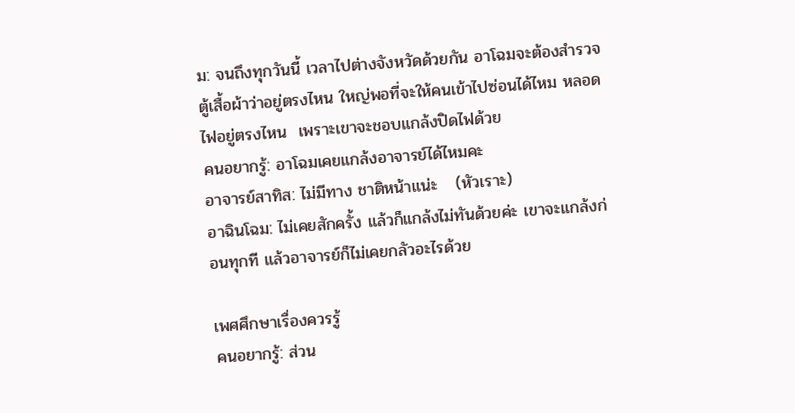ม: จนถึงทุกวันนี้ เวลาไปต่างจังหวัดด้วยกัน อาโฉมจะต้องสำรวจตู้เสื้อผ้าว่าอยู่ตรงไหน ใหญ่พอที่จะให้คนเข้าไปซ่อนได้ไหม หลอดไฟอยู่ตรงไหน  เพราะเขาจะชอบแกล้งปิดไฟด้วย
คนอยากรู้: อาโฉมเคยแกล้งอาจารย์ได้ไหมคะ
อาจารย์สาทิส: ไม่มีทาง ชาติหน้าแน่ะ   (หัวเราะ)
อาฉินโฉม: ไม่เคยสักครั้ง แล้วก็แกล้งไม่ทันด้วยค่ะ เขาจะแกล้งก่อนทุกที แล้วอาจารย์ก็ไม่เคยกลัวอะไรด้วย

เพศศึกษาเรื่องควรรู้
คนอยากรู้: ส่วน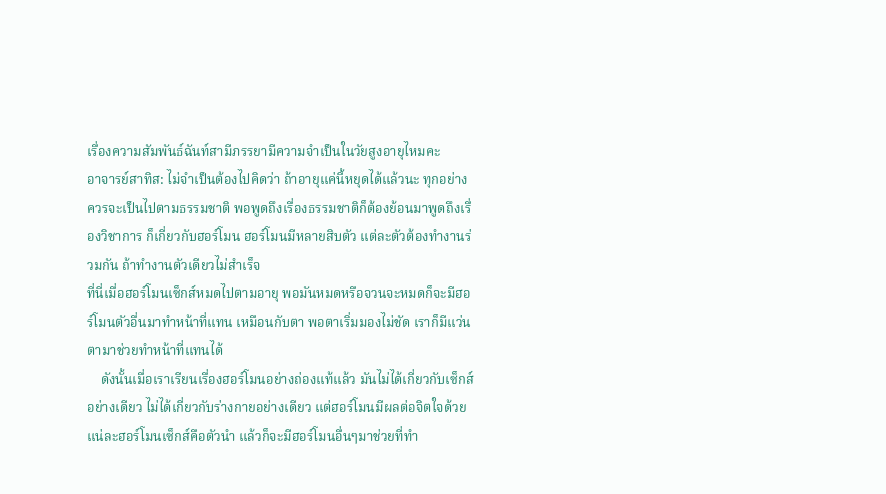เรื่องความสัมพันธ์ฉันท์สามีภรรยามีความจำเป็นในวัยสูงอายุไหมคะ
อาจารย์สาทิส: ไม่จำเป็นต้องไปคิดว่า ถ้าอายุแค่นี้หยุดได้แล้วนะ ทุกอย่างควรจะเป็นไปตามธรรมชาติ พอพูดถึงเรื่องธรรมชาติก็ต้องย้อนมาพูดถึงเรื่องวิชาการ ก็เกี่ยวกับฮอร์โมน ฮอร์โมนมีหลายสิบตัว แต่ละตัวต้องทำงานร่วมกัน ถ้าทำงานตัวเดียวไม่สำเร็จ
ที่นี่เมื่อฮอร์โมนเซ็กส์หมดไปตามอายุ พอมันหมดหรือจวนจะหมดก็จะมีฮอร์โมนตัวอื่นมาทำหน้าที่แทน เหมือนกับตา พอตาเริ่มมองไม่ชัด เราก็มีแว่นตามาช่วยทำหน้าที่แทนได้
    ดังนั้นเมื่อเราเรียนเรื่องฮอร์โมนอย่างถ่องแท้แล้ว มันไม่ได้เกี่ยวกับเซ็กส์อย่างเดียว ไม่ได้เกี่ยวกับร่างกายอย่างเดียว แต่ฮอร์โมนมีผลต่อจิตใจด้วย  แน่ละฮอร์โมนเซ็กส์คือตัวนำ แล้วก็จะมีฮอร์โมนอื่นๆมาช่วยที่ทำ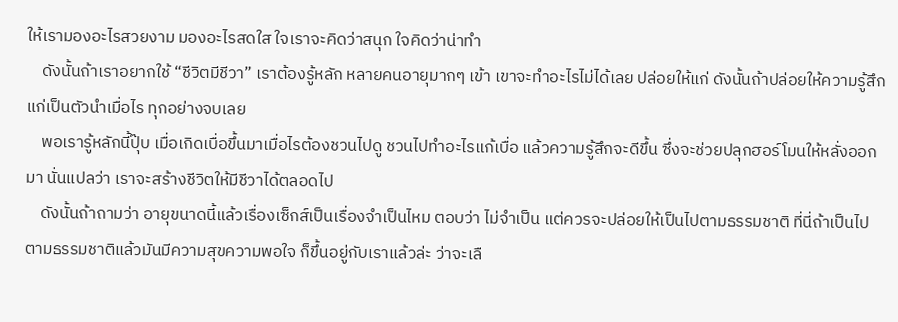ให้เรามองอะไรสวยงาม มองอะไรสดใส ใจเราจะคิดว่าสนุก ใจคิดว่าน่าทำ
    ดังนั้นถ้าเราอยากใช้ “ชีวิตมีชีวา” เราต้องรู้หลัก หลายคนอายุมากๆ เข้า เขาจะทำอะไรไม่ได้เลย ปล่อยให้แก่ ดังนั้นถ้าปล่อยให้ความรู้สึกแก่เป็นตัวนำเมื่อไร ทุกอย่างจบเลย
    พอเรารู้หลักนี้ปุ๊บ เมื่อเกิดเบื่อขึ้นมาเมื่อไรต้องชวนไปดู ชวนไปทำอะไรแก้เบื่อ แล้วความรู้สึกจะดีขึ้น ซึ่งจะช่วยปลุกฮอร์โมนให้หลั่งออกมา นั่นแปลว่า เราจะสร้างชีวิตให้มีชีวาได้ตลอดไป
    ดังนั้นถ้าถามว่า อายุขนาดนี้แล้วเรื่องเซ็กส์เป็นเรื่องจำเป็นไหม ตอบว่า ไม่จำเป็น แต่ควรจะปล่อยให้เป็นไปตามธรรมชาติ ที่นี่ถ้าเป็นไปตามธรรมชาติแล้วมันมีความสุขความพอใจ ก็ขึ้นอยู่กับเราแล้วล่ะ ว่าจะเลื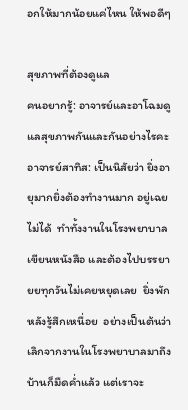อกให้มากน้อยแค่ไหน ให้พอดีๆ

สุขภาพที่ต้องดูแล
คนอยากรู้: อาจารย์และอาโฉมดูแลสุขภาพกันและกันอย่างไรคะ
อาจารย์สาทิส: เป็นนิสัยว่า ยิ่งอายุมากยิ่งต้องทำงานมาก อยู่เฉยไม่ได้  ทำทั้งงานในโรงพยาบาล เขียนหนังสือ และต้องไปบรรยายยทุกวันไม่เคยหยุดเลย  ยิ่งพักหลังรู้สึกเหนื่อย  อย่างเป็นต้นว่า เลิกจากงานในโรงพยาบาลมาถึงบ้านก็มืดค่ำแล้ว แต่เราจะ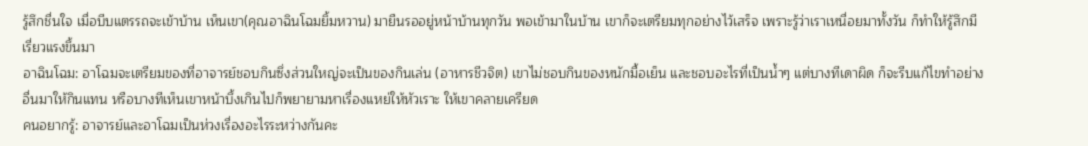รู้สึกชื่นใจ เมื่อบีบแตรรถจะเข้าบ้าน เห็นเขา(คุณอาฉินโฉมยิ้มหวาน) มายืนรออยู่หน้าบ้านทุกวัน พอเข้ามาในบ้าน เขาก็จะเตรียมทุกอย่างไว้เสร็จ เพราะรู้ว่าเราเหนื่อยมาทั้งวัน ก็ทำให้รู้สึกมีเรี่ยวแรงขึ้นมา
อาฉินโฉม: อาโฉมจะเตรียมของที่อาจารย์ชอบกินซึ่งส่วนใหญ่จะเป็นของกินเล่น (อาหารชีวจิต) เขาไม่ชอบกินของหนักมื้อเย็น และชอบอะไรที่เป็นน้ำๆ แต่บางทีเดาผิด ก็จะรีบแก้ไขทำอย่างอื่นมาให้กินแทน หรือบางทีเห็นเขาหน้าบึ้งเกินไปก็พยายามหาเรื่องแหย่ให้หัวเราะ ให้เขาคลายเครียด
คนอยากรู้: อาจารย์และอาโฉมเป็นห่วงเรื่องอะไรระหว่างกันคะ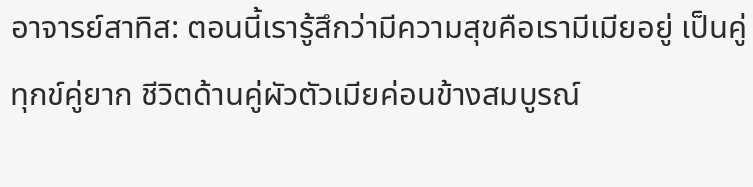อาจารย์สาทิส: ตอนนี้เรารู้สึกว่ามีความสุขคือเรามีเมียอยู่ เป็นคู่ทุกข์คู่ยาก ชีวิตด้านคู่ผัวตัวเมียค่อนข้างสมบูรณ์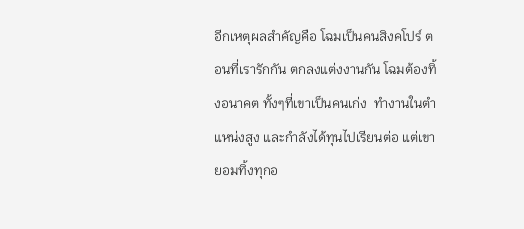อีกเหตุผลสำคัญคือ โฉมเป็นคนสิงคโปร์ ตอนที่เรารักกัน ตกลงแต่งงานกัน โฉมต้องทิ้งอนาคต ทั้งๆที่เขาเป็นคนเก่ง  ทำงานในตำแหน่งสูง และกำลังได้ทุนไปเรียนต่อ แต่เขายอมทิ้งทุกอ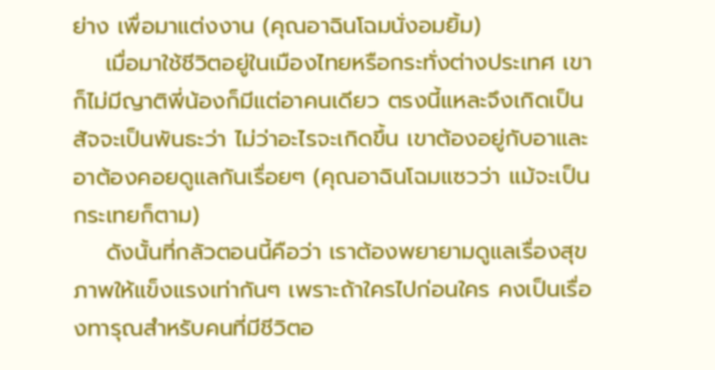ย่าง เพื่อมาแต่งงาน (คุณอาฉินโฉมนั่งอมยิ้ม)
    เมื่อมาใช้ชีวิตอยู่ในเมืองไทยหรือกระทั่งต่างประเทศ เขาก็ไม่มีญาติพี่น้องก็มีแต่อาคนเดียว ตรงนี้แหละจึงเกิดเป็นสัจจะเป็นพันธะว่า ไม่ว่าอะไรจะเกิดขึ้น เขาต้องอยู่กับอาและอาต้องคอยดูแลกันเรื่อยๆ (คุณอาฉินโฉมแซวว่า แม้จะเป็นกระเทยก็ตาม)
    ดังนั้นที่กลัวตอนนี้คือว่า เราต้องพยายามดูแลเรื่องสุขภาพให้แข็งแรงเท่ากันๆ เพราะถ้าใครไปก่อนใคร คงเป็นเรื่องทารุณสำหรับคนที่มีชีวิตอ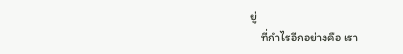ยู่
    ที่กำไรอีกอย่างคือ เรา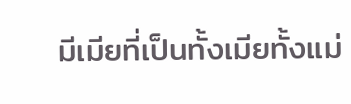มีเมียที่เป็นทั้งเมียทั้งแม่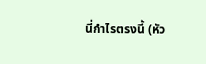นี่กำไรตรงนี้ (หัว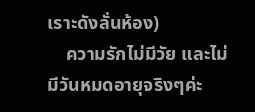เราะดังลั่นห้อง)
    ความรักไม่มีวัย และไม่มีวันหมดอายุจริงๆค่ะ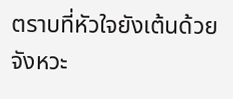ตราบที่หัวใจยังเต้นด้วยจังหวะ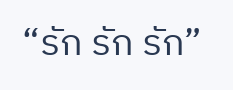“รัก รัก รัก”